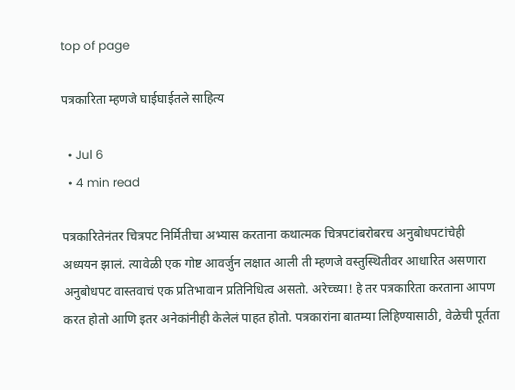top of page

पत्रकारिता म्हणजे घाईघाईतले साहित्य

  • Jul 6
  • 4 min read

पत्रकारितेनंतर चित्रपट निर्मितीचा अभ्यास करताना कथात्मक चित्रपटांबरोबरच अनुबोधपटांचेही अध्ययन झालं. त्यावेळी एक गोष्ट आवर्जुन लक्षात आली ती म्हणजे वस्तुस्थितीवर आधारित असणारा अनुबोधपट वास्तवाचं एक प्रतिभावान प्रतिनिधित्व असतो. अरेच्च्या! हे तर पत्रकारिता करताना आपण करत होतो आणि इतर अनेकांनीही केलेलं पाहत होतो. पत्रकारांना बातम्या लिहिण्यासाठी, वेळेची पूर्तता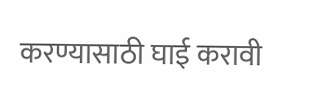करण्यासाठी घाई करावी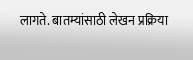लागते. बातम्यांसाठी लेखन प्रक्रिया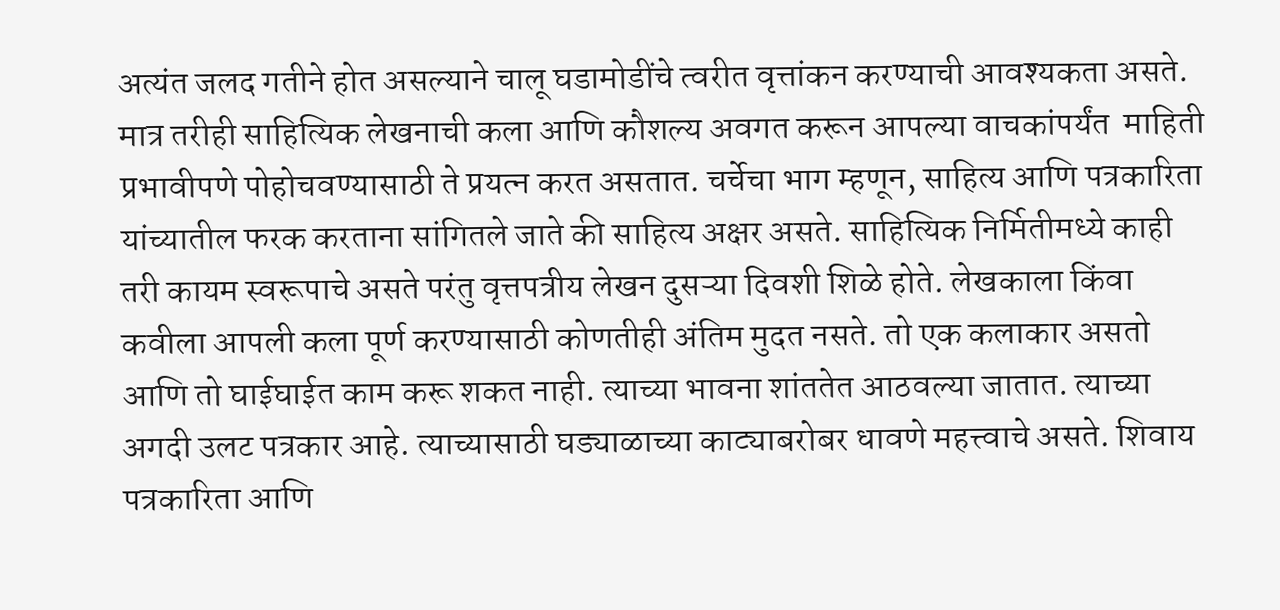अत्यंत जलद गतीने होत असल्याने चालू घडामोडींचे त्वरीत वृत्तांकन करण्याची आवश्यकता असते. मात्र तरीही साहित्यिक लेखनाची कला आणि कौशल्य अवगत करून आपल्या वाचकांपर्यंत  माहिती प्रभावीपणे पोहोचवण्यासाठी ते प्रयत्न करत असतात. चर्चेचा भाग म्हणून, साहित्य आणि पत्रकारिता यांच्यातील फरक करताना सांगितले जाते की साहित्य अक्षर असते. साहित्यिक निर्मितीमध्ये काही तरी कायम स्वरूपाचे असते परंतु वृत्तपत्रीय लेखन दुसऱ्या दिवशी शिळे होते. लेखकाला किंवा कवीला आपली कला पूर्ण करण्यासाठी कोणतीही अंतिम मुदत नसते. तो एक कलाकार असतो आणि तो घाईघाईत काम करू शकत नाही. त्याच्या भावना शांततेत आठवल्या जातात. त्याच्या अगदी उलट पत्रकार आहे. त्याच्यासाठी घड्याळाच्या काट्याबरोबर धावणे महत्त्वाचे असते. शिवाय पत्रकारिता आणि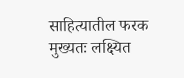साहित्यातील फरक मुख्यतः लक्ष्यित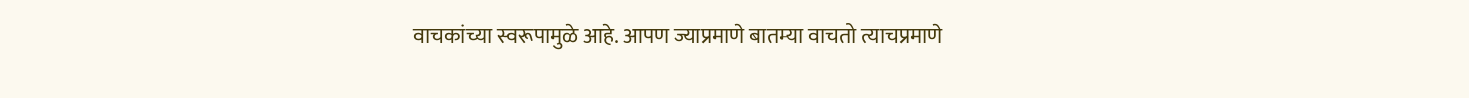वाचकांच्या स्वरूपामुळे आहे. आपण ज्याप्रमाणे बातम्या वाचतो त्याचप्रमाणे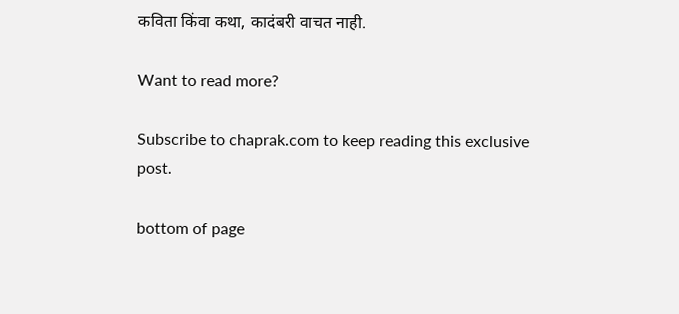कविता किंवा कथा, कादंबरी वाचत नाही.

Want to read more?

Subscribe to chaprak.com to keep reading this exclusive post.

bottom of page